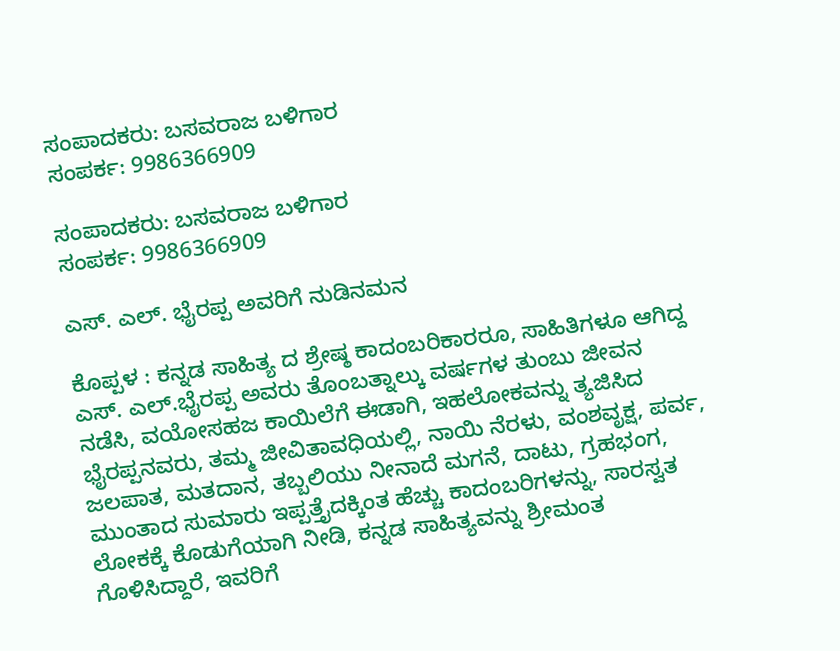ಸಂಪಾದಕರು: ಬಸವರಾಜ ಬಳಿಗಾರ
ಸಂಪರ್ಕ: 9986366909

ಸಂಪಾದಕರು: ಬಸವರಾಜ ಬಳಿಗಾರ
ಸಂಪರ್ಕ: 9986366909

ಎಸ್. ಎಲ್. ಭೈರಪ್ಪ ಅವರಿಗೆ ನುಡಿನಮನ

ಕೊಪ್ಪಳ : ಕನ್ನಡ ಸಾಹಿತ್ಯ ದ ಶ್ರೇಷ್ಠ ಕಾದಂಬರಿಕಾರರೂ, ಸಾಹಿತಿಗಳೂ ಆಗಿದ್ದ ಎಸ್. ಎಲ್.ಭೈರಪ್ಪ ಅವರು ತೊಂಬತ್ನಾಲ್ಕು ವರ್ಷಗಳ ತುಂಬು ಜೀವನ ನಡೆಸಿ, ವಯೋಸಹಜ ಕಾಯಿಲೆಗೆ ಈಡಾಗಿ, ಇಹಲೋಕವನ್ನು ತ್ಯಜಿಸಿದ ಭೈರಪ್ಪನವರು, ತಮ್ಮ ಜೀವಿತಾವಧಿಯಲ್ಲಿ, ನಾಯಿ ನೆರಳು, ವಂಶವೃಕ್ಷ, ಪರ್ವ, ಜಲಪಾತ, ಮತದಾನ, ತಬ್ಬಲಿಯು ನೀನಾದೆ ಮಗನೆ, ದಾಟು, ಗ್ರಹಭಂಗ, ಮುಂತಾದ ಸುಮಾರು ಇಪ್ಪತ್ತೈದಕ್ಕಿಂತ ಹೆಚ್ಚು ಕಾದಂಬರಿಗಳನ್ನು, ಸಾರಸ್ವತ ಲೋಕಕ್ಕೆ ಕೊಡುಗೆಯಾಗಿ ನೀಡಿ, ಕನ್ನಡ ಸಾಹಿತ್ಯವನ್ನು ಶ್ರೀಮಂತ ಗೊಳಿಸಿದ್ದಾರೆ, ಇವರಿಗೆ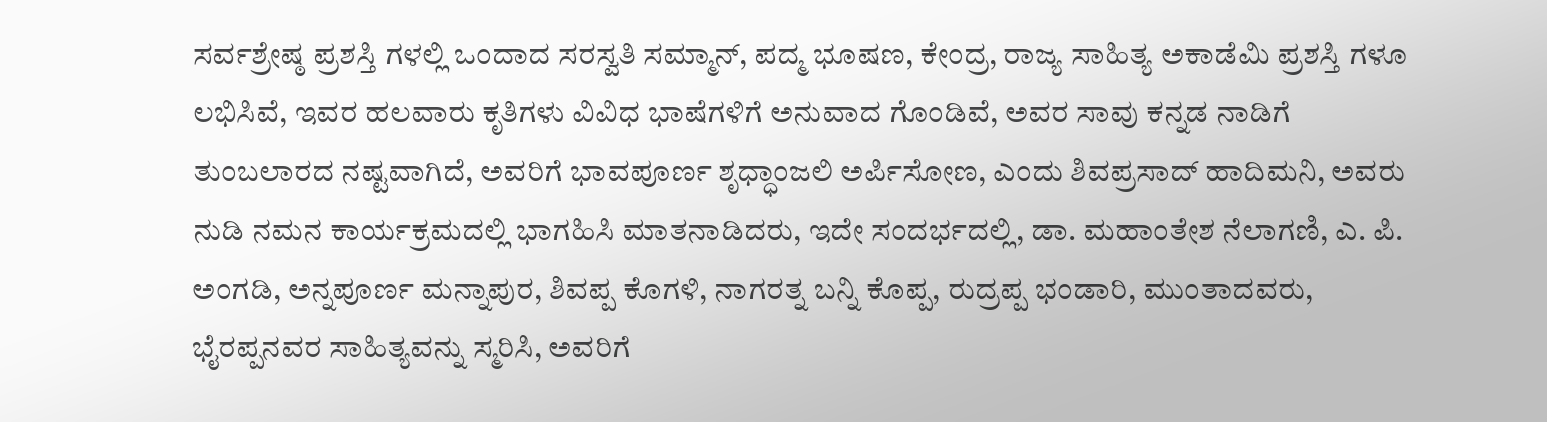ಸರ್ವಶ್ರೇಷ್ಠ ಪ್ರಶಸ್ತಿ ಗಳಲ್ಲಿ ಒಂದಾದ ಸರಸ್ವತಿ ಸಮ್ಮಾನ್, ಪದ್ಮ ಭೂಷಣ, ಕೇಂದ್ರ, ರಾಜ್ಯ ಸಾಹಿತ್ಯ ಅಕಾಡೆಮಿ ಪ್ರಶಸ್ತಿ ಗಳೂ ಲಭಿಸಿವೆ, ಇವರ ಹಲವಾರು ಕೃತಿಗಳು ವಿವಿಧ ಭಾಷೆಗಳಿಗೆ ಅನುವಾದ ಗೊಂಡಿವೆ, ಅವರ ಸಾವು ಕನ್ನಡ ನಾಡಿಗೆ ತುಂಬಲಾರದ ನಷ್ಟವಾಗಿದೆ, ಅವರಿಗೆ ಭಾವಪೂರ್ಣ ಶೃಧ್ಧಾಂಜಲಿ ಅರ್ಪಿಸೋಣ, ಎಂದು ಶಿವಪ್ರಸಾದ್ ಹಾದಿಮನಿ, ಅವರು ನುಡಿ ನಮನ ಕಾರ್ಯಕ್ರಮದಲ್ಲಿ ಭಾಗಹಿಸಿ ಮಾತನಾಡಿದರು, ಇದೇ ಸಂದರ್ಭದಲ್ಲಿ, ಡಾ. ಮಹಾಂತೇಶ ನೆಲಾಗಣಿ, ಎ. ಪಿ. ಅಂಗಡಿ, ಅನ್ನಪೂರ್ಣ ಮನ್ನಾಪುರ, ಶಿವಪ್ಪ ಕೊಗಳಿ, ನಾಗರತ್ನ ಬನ್ನಿ ಕೊಪ್ಪ, ರುದ್ರಪ್ಪ ಭಂಡಾರಿ, ಮುಂತಾದವರು, ಭೈರಪ್ಪನವರ ಸಾಹಿತ್ಯವನ್ನು ಸ್ಮರಿಸಿ, ಅವರಿಗೆ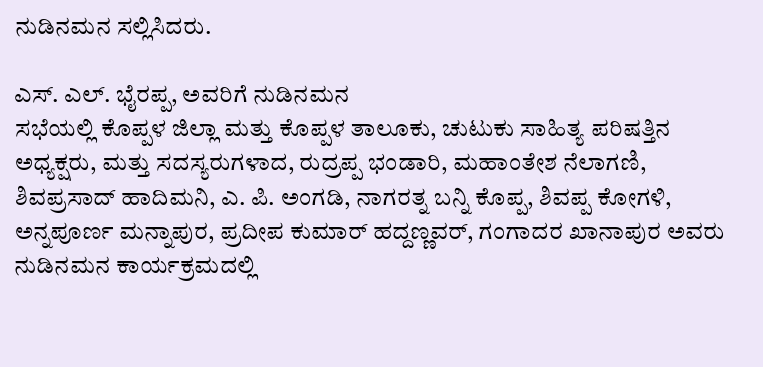ನುಡಿನಮನ ಸಲ್ಲಿಸಿದರು.

ಎಸ್. ಎಲ್. ಭೈರಪ್ಪ, ಅವರಿಗೆ ನುಡಿನಮನ
ಸಭೆಯಲ್ಲಿ ಕೊಪ್ಪಳ ಜಿಲ್ಲಾ ಮತ್ತು ಕೊಪ್ಪಳ ತಾಲೂಕು, ಚುಟುಕು ಸಾಹಿತ್ಯ ಪರಿಷತ್ತಿನ ಅಧ್ಯಕ್ಷರು, ಮತ್ತು ಸದಸ್ಯರುಗಳಾದ, ರುದ್ರಪ್ಪ ಭಂಡಾರಿ, ಮಹಾಂತೇಶ ನೆಲಾಗಣಿ, ಶಿವಪ್ರಸಾದ್ ಹಾದಿಮನಿ, ಎ. ಪಿ. ಅಂಗಡಿ, ನಾಗರತ್ನ ಬನ್ನಿ ಕೊಪ್ಪ, ಶಿವಪ್ಪ ಕೋಗಳಿ,
ಅನ್ನಪೂರ್ಣ ಮನ್ನಾಪುರ, ಪ್ರದೀಪ ಕುಮಾರ್ ಹದ್ದಣ್ಣವರ್, ಗಂಗಾದರ ಖಾನಾಪುರ ಅವರು ನುಡಿನಮನ ಕಾರ್ಯಕ್ರಮದಲ್ಲಿ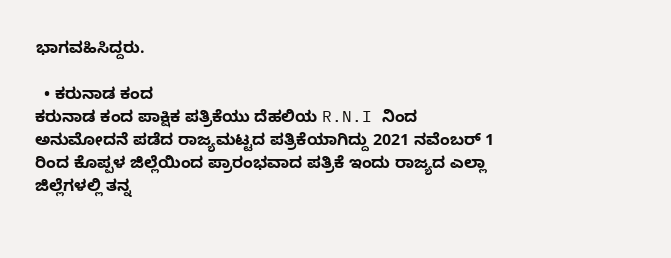ಭಾಗವಹಿಸಿದ್ದರು.

  • ಕರುನಾಡ ಕಂದ
ಕರುನಾಡ ಕಂದ ಪಾಕ್ಷಿಕ ಪತ್ರಿಕೆಯು ದೆಹಲಿಯ R.N.I ನಿಂದ ಅನುಮೋದನೆ ಪಡೆದ ರಾಜ್ಯಮಟ್ಟದ ಪತ್ರಿಕೆಯಾಗಿದ್ದು 2021 ನವೆಂಬರ್ 1 ರಿಂದ ಕೊಪ್ಪಳ ಜಿಲ್ಲೆಯಿಂದ ಪ್ರಾರಂಭವಾದ ಪತ್ರಿಕೆ ಇಂದು ರಾಜ್ಯದ ಎಲ್ಲಾ ಜಿಲ್ಲೆಗಳಲ್ಲಿ ತನ್ನ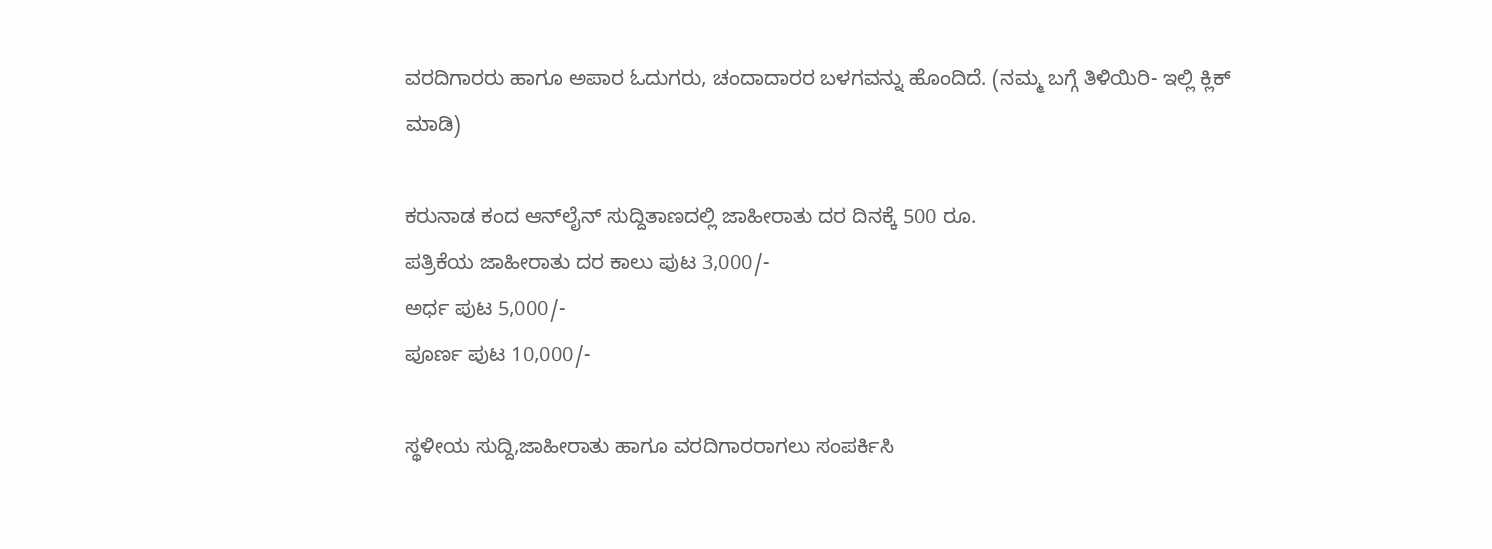ವರದಿಗಾರರು ಹಾಗೂ ಅಪಾರ ಓದುಗರು, ಚಂದಾದಾರರ ಬಳಗವನ್ನು ಹೊಂದಿದೆ. (ನಮ್ಮ ಬಗ್ಗೆ ತಿಳಿಯಿರಿ- ಇಲ್ಲಿ ಕ್ಲಿಕ್‌ ಮಾಡಿ)

ಕರುನಾಡ ಕಂದ ಆನ್‌ಲೈನ್‌ ಸುದ್ದಿತಾಣದಲ್ಲಿ ಜಾಹೀರಾತು ದರ ದಿನಕ್ಕೆ 500 ರೂ.
ಪತ್ರಿಕೆಯ ಜಾಹೀರಾತು ದರ ಕಾಲು ಪುಟ 3,000/-
ಅರ್ಧ ಪುಟ 5,000/-
ಪೂರ್ಣ ಪುಟ 10,000/-

ಸ್ಥಳೀಯ ಸುದ್ದಿ,ಜಾಹೀರಾತು ಹಾಗೂ ವರದಿಗಾರರಾಗಲು ಸಂಪರ್ಕಿಸಿ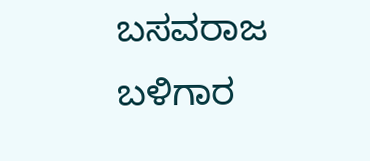ಬಸವರಾಜ ಬಳಿಗಾರ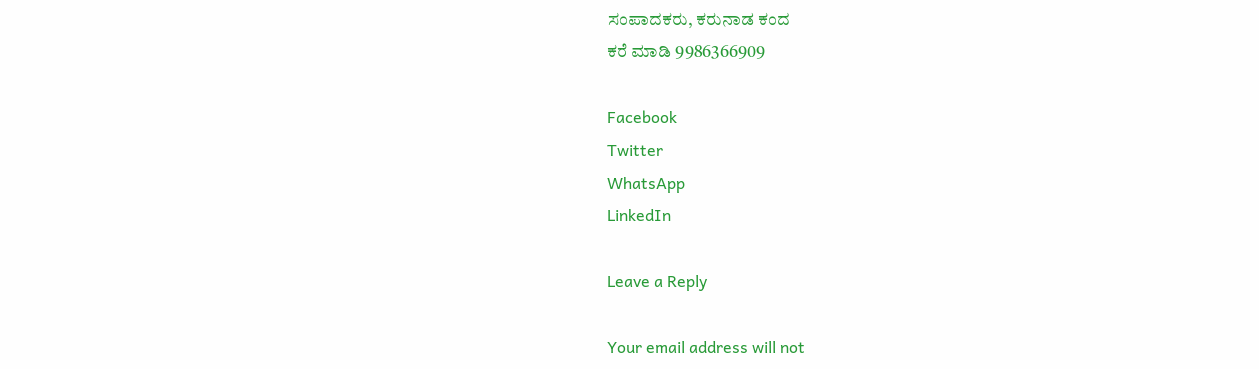ಸಂಪಾದಕರು, ಕರುನಾಡ ಕಂದ
ಕರೆ ಮಾಡಿ 9986366909

Facebook
Twitter
WhatsApp
LinkedIn

Leave a Reply

Your email address will not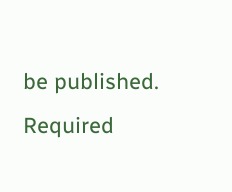be published. Required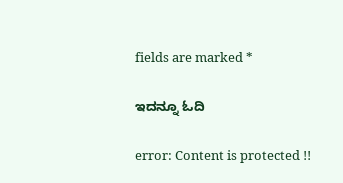fields are marked *

ಇದನ್ನೂ ಓದಿ

error: Content is protected !!